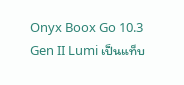Onyx Boox Go 10.3 Gen II Lumi เป็นแท็บ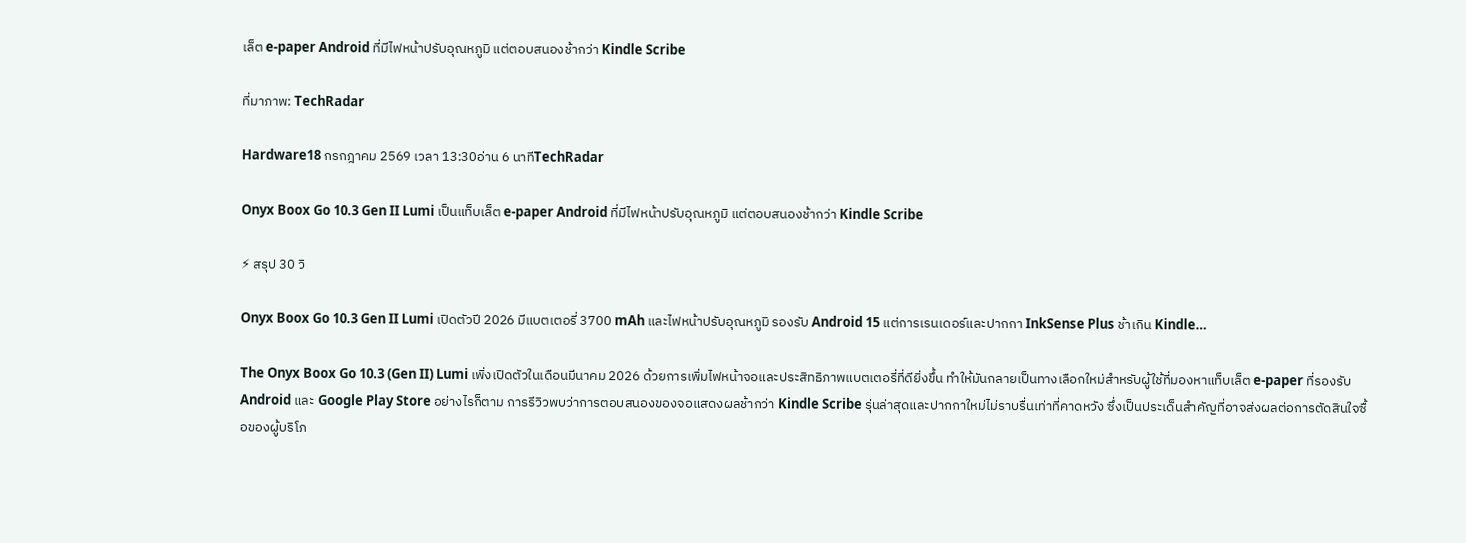เล็ต e‑paper Android ที่มีไฟหน้าปรับอุณหภูมิ แต่ตอบสนองช้ากว่า Kindle Scribe

ที่มาภาพ: TechRadar

Hardware18 กรกฎาคม 2569 เวลา 13:30อ่าน 6 นาทีTechRadar

Onyx Boox Go 10.3 Gen II Lumi เป็นแท็บเล็ต e‑paper Android ที่มีไฟหน้าปรับอุณหภูมิ แต่ตอบสนองช้ากว่า Kindle Scribe

⚡ สรุป 30 วิ

Onyx Boox Go 10.3 Gen II Lumi เปิดตัวปี 2026 มีแบตเตอรี่ 3700 mAh และไฟหน้าปรับอุณหภูมิ รองรับ Android 15 แต่การเรนเดอร์และปากกา InkSense Plus ช้าเกิน Kindle…

The Onyx Boox Go 10.3 (Gen II) Lumi เพิ่งเปิดตัวในเดือนมีนาคม 2026 ด้วยการเพิ่มไฟหน้าจอและประสิทธิภาพแบตเตอรี่ที่ดียิ่งขึ้น ทำให้มันกลายเป็นทางเลือกใหม่สำหรับผู้ใช้ที่มองหาแท็บเล็ต e‑paper ที่รองรับ Android และ Google Play Store อย่างไรก็ตาม การรีวิวพบว่าการตอบสนองของจอแสดงผลช้ากว่า Kindle Scribe รุ่นล่าสุดและปากกาใหม่ไม่ราบรื่นเท่าที่คาดหวัง ซึ่งเป็นประเด็นสำคัญที่อาจส่งผลต่อการตัดสินใจซื้อของผู้บริโภ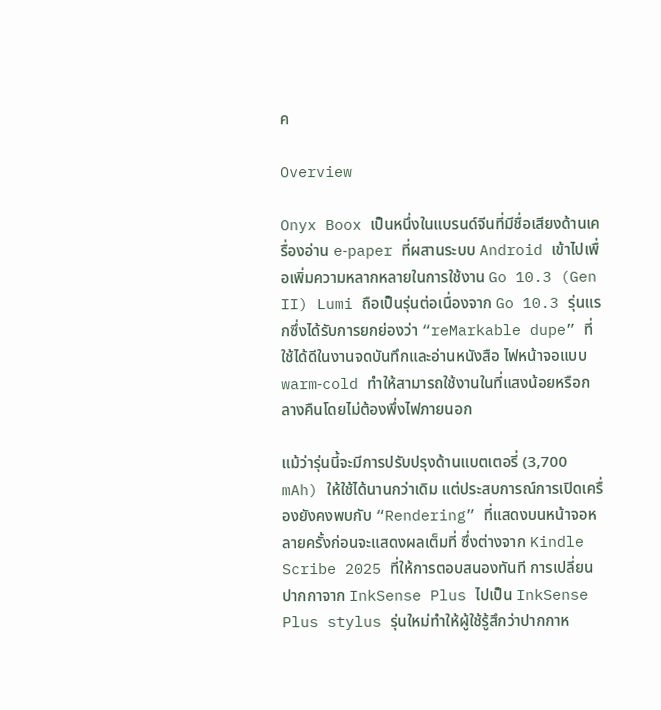ค

Overview

Onyx Boox เป็นหนึ่งในแบรนด์จีนที่มีชื่อเสียงด้านเครื่องอ่าน e‑paper ที่ผสานระบบ Android เข้าไปเพื่อเพิ่มความหลากหลายในการใช้งาน Go 10.3 (Gen II) Lumi ถือเป็นรุ่นต่อเนื่องจาก Go 10.3 รุ่นแรกซึ่งได้รับการยกย่องว่า “reMarkable dupe” ที่ใช้ได้ดีในงานจดบันทึกและอ่านหนังสือ ไฟหน้าจอแบบ warm‑cold ทำให้สามารถใช้งานในที่แสงน้อยหรือกลางคืนโดยไม่ต้องพึ่งไฟภายนอก

แม้ว่ารุ่นนี้จะมีการปรับปรุงด้านแบตเตอรี่ (3,700 mAh) ให้ใช้ได้นานกว่าเดิม แต่ประสบการณ์การเปิดเครื่องยังคงพบกับ “Rendering” ที่แสดงบนหน้าจอหลายครั้งก่อนจะแสดงผลเต็มที่ ซึ่งต่างจาก Kindle Scribe 2025 ที่ให้การตอบสนองทันที การเปลี่ยนปากกาจาก InkSense Plus ไปเป็น InkSense Plus stylus รุ่นใหม่ทำให้ผู้ใช้รู้สึกว่าปากกาห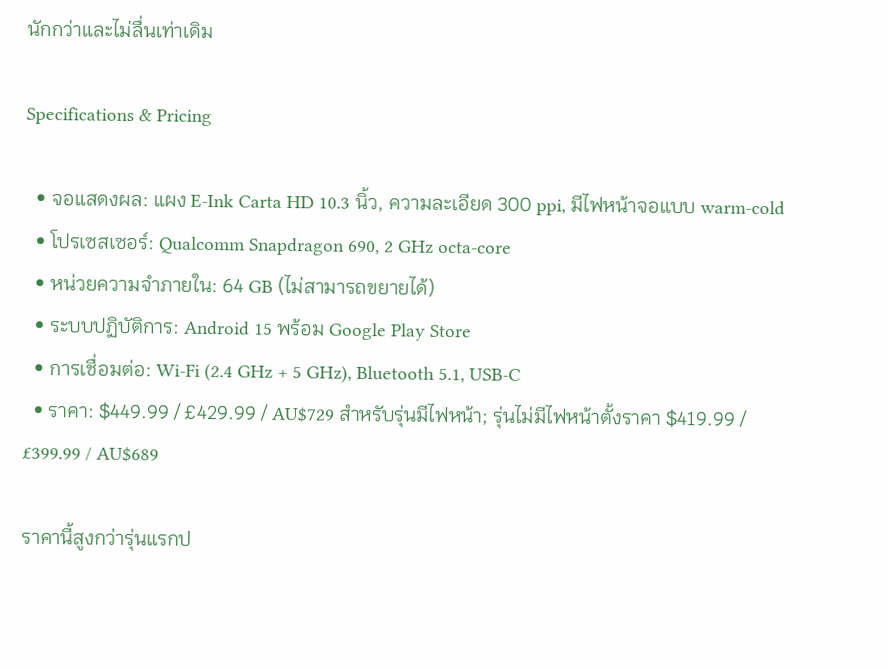นักกว่าและไม่ลื่นเท่าเดิม

Specifications & Pricing

  • จอแสดงผล: แผง E‑Ink Carta HD 10.3 นิ้ว, ความละเอียด 300 ppi, มีไฟหน้าจอแบบ warm‑cold
  • โปรเซสเซอร์: Qualcomm Snapdragon 690, 2 GHz octa‑core
  • หน่วยความจำภายใน: 64 GB (ไม่สามารถขยายได้)
  • ระบบปฏิบัติการ: Android 15 พร้อม Google Play Store
  • การเชื่อมต่อ: Wi‑Fi (2.4 GHz + 5 GHz), Bluetooth 5.1, USB‑C
  • ราคา: $449.99 / £429.99 / AU$729 สำหรับรุ่นมีไฟหน้า; รุ่นไม่มีไฟหน้าตั้งราคา $419.99 / £399.99 / AU$689

ราคานี้สูงกว่ารุ่นแรกป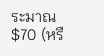ระมาณ $70 (หรื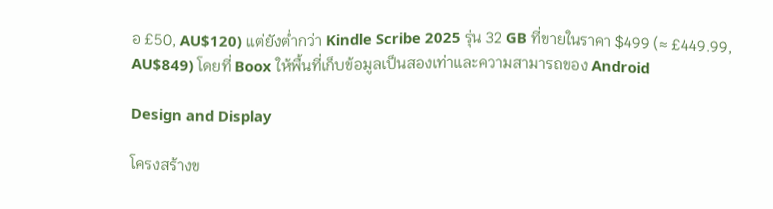อ £50, AU$120) แต่ยังต่ำกว่า Kindle Scribe 2025 รุ่น 32 GB ที่ขายในราคา $499 (≈ £449.99, AU$849) โดยที่ Boox ให้พื้นที่เก็บข้อมูลเป็นสองเท่าและความสามารถของ Android

Design and Display

โครงสร้างข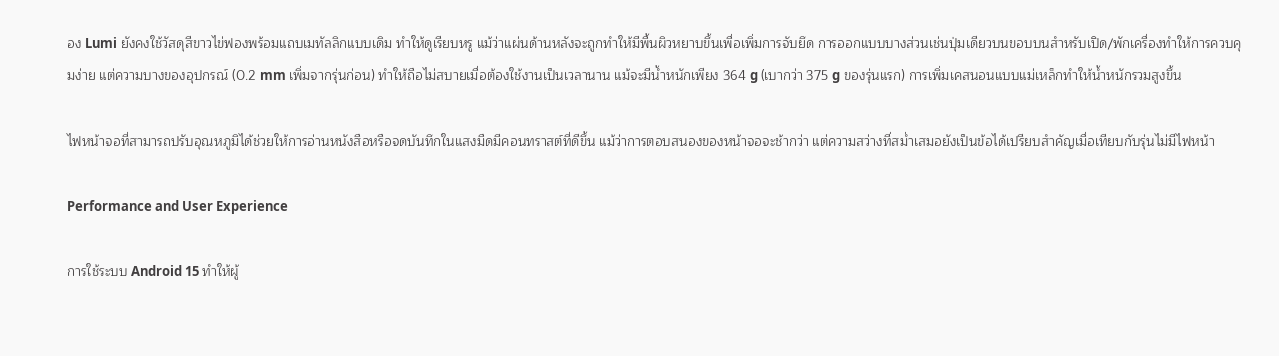อง Lumi ยังคงใช้วัสดุสีขาวไข่ฟองพร้อมแถบเมทัลลิกแบบเดิม ทำให้ดูเรียบหรู แม้ว่าแผ่นด้านหลังจะถูกทำให้มีพื้นผิวหยาบขึ้นเพื่อเพิ่มการจับยึด การออกแบบบางส่วนเช่นปุ่มเดียวบนขอบบนสำหรับเปิด/พักเครื่องทำให้การควบคุมง่าย แต่ความบางของอุปกรณ์ (0.2 mm เพิ่มจากรุ่นก่อน) ทำให้ถือไม่สบายเมื่อต้องใช้งานเป็นเวลานาน แม้จะมีน้ำหนักเพียง 364 g (เบากว่า 375 g ของรุ่นแรก) การเพิ่มเคสนอนแบบแม่เหล็กทำให้น้ำหนักรวมสูงขึ้น

ไฟหน้าจอที่สามารถปรับอุณหภูมิได้ช่วยให้การอ่านหนังสือหรือจดบันทึกในแสงมืดมีคอนทราสต์ที่ดีขึ้น แม้ว่าการตอบสนองของหน้าจอจะช้ากว่า แต่ความสว่างที่สม่ำเสมอยังเป็นข้อได้เปรียบสำคัญเมื่อเทียบกับรุ่นไม่มีไฟหน้า

Performance and User Experience

การใช้ระบบ Android 15 ทำให้ผู้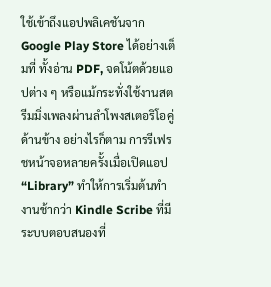ใช้เข้าถึงแอปพลิเคชันจาก Google Play Store ได้อย่างเต็มที่ ทั้งอ่าน PDF, จดโน้ตด้วยแอปต่าง ๆ หรือแม้กระทั่งใช้งานสตรีมมิ่งเพลงผ่านลำโพงสเตอริโอคู่ด้านข้าง อย่างไรก็ตาม การรีเฟรชหน้าจอหลายครั้งเมื่อเปิดแอป “Library” ทำให้การเริ่มต้นทำงานช้ากว่า Kindle Scribe ที่มีระบบตอบสนองที่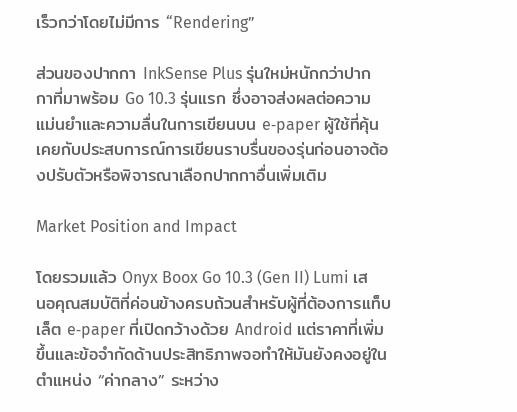เร็วกว่าโดยไม่มีการ “Rendering”

ส่วนของปากกา InkSense Plus รุ่นใหม่หนักกว่าปากกาที่มาพร้อม Go 10.3 รุ่นแรก ซึ่งอาจส่งผลต่อความแม่นยำและความลื่นในการเขียนบน e‑paper ผู้ใช้ที่คุ้นเคยกับประสบการณ์การเขียนราบรื่นของรุ่นก่อนอาจต้องปรับตัวหรือพิจารณาเลือกปากกาอื่นเพิ่มเติม

Market Position and Impact

โดยรวมแล้ว Onyx Boox Go 10.3 (Gen II) Lumi เสนอคุณสมบัติที่ค่อนข้างครบถ้วนสำหรับผู้ที่ต้องการแท็บเล็ต e‑paper ที่เปิดกว้างด้วย Android แต่ราคาที่เพิ่มขึ้นและข้อจำกัดด้านประสิทธิภาพจอทำให้มันยังคงอยู่ในตำแหน่ง “ค่ากลาง” ระหว่าง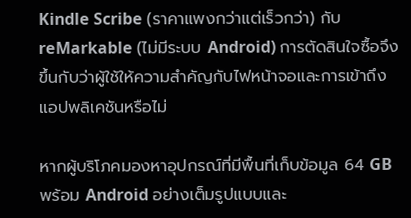Kindle Scribe (ราคาแพงกว่าแต่เร็วกว่า) กับ reMarkable (ไม่มีระบบ Android) การตัดสินใจซื้อจึงขึ้นกับว่าผู้ใช้ให้ความสำคัญกับไฟหน้าจอและการเข้าถึงแอปพลิเคชันหรือไม่

หากผู้บริโภคมองหาอุปกรณ์ที่มีพื้นที่เก็บข้อมูล 64 GB พร้อม Android อย่างเต็มรูปแบบและ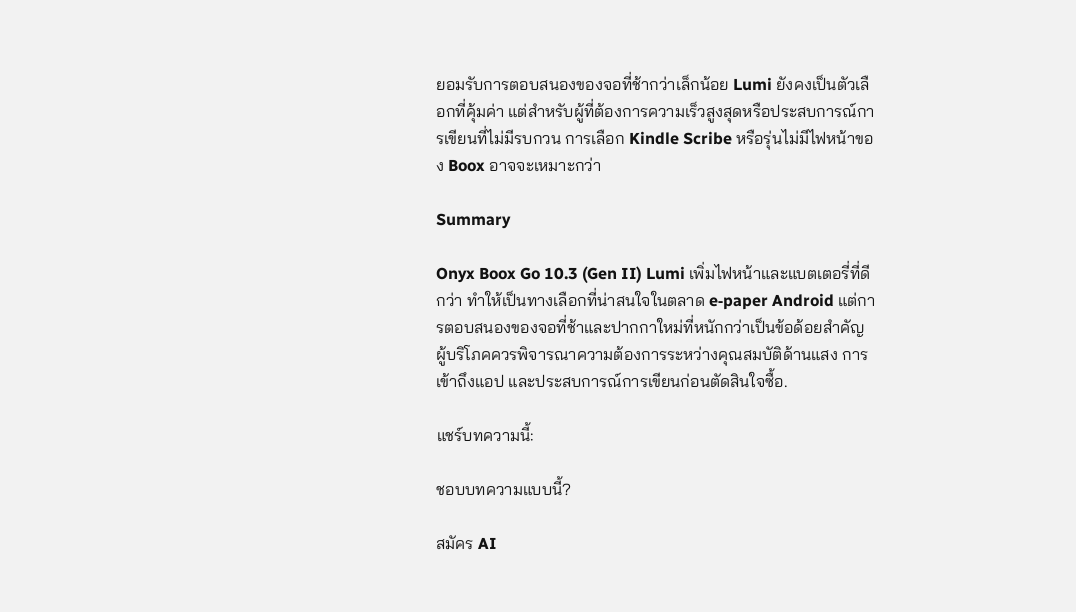ยอมรับการตอบสนองของจอที่ช้ากว่าเล็กน้อย Lumi ยังคงเป็นตัวเลือกที่คุ้มค่า แต่สำหรับผู้ที่ต้องการความเร็วสูงสุดหรือประสบการณ์การเขียนที่ไม่มีรบกวน การเลือก Kindle Scribe หรือรุ่นไม่มีไฟหน้าของ Boox อาจจะเหมาะกว่า

Summary

Onyx Boox Go 10.3 (Gen II) Lumi เพิ่มไฟหน้าและแบตเตอรี่ที่ดีกว่า ทำให้เป็นทางเลือกที่น่าสนใจในตลาด e‑paper Android แต่การตอบสนองของจอที่ช้าและปากกาใหม่ที่หนักกว่าเป็นข้อด้อยสำคัญ ผู้บริโภคควรพิจารณาความต้องการระหว่างคุณสมบัติด้านแสง การเข้าถึงแอป และประสบการณ์การเขียนก่อนตัดสินใจซื้อ.

แชร์บทความนี้:

ชอบบทความแบบนี้?

สมัคร AI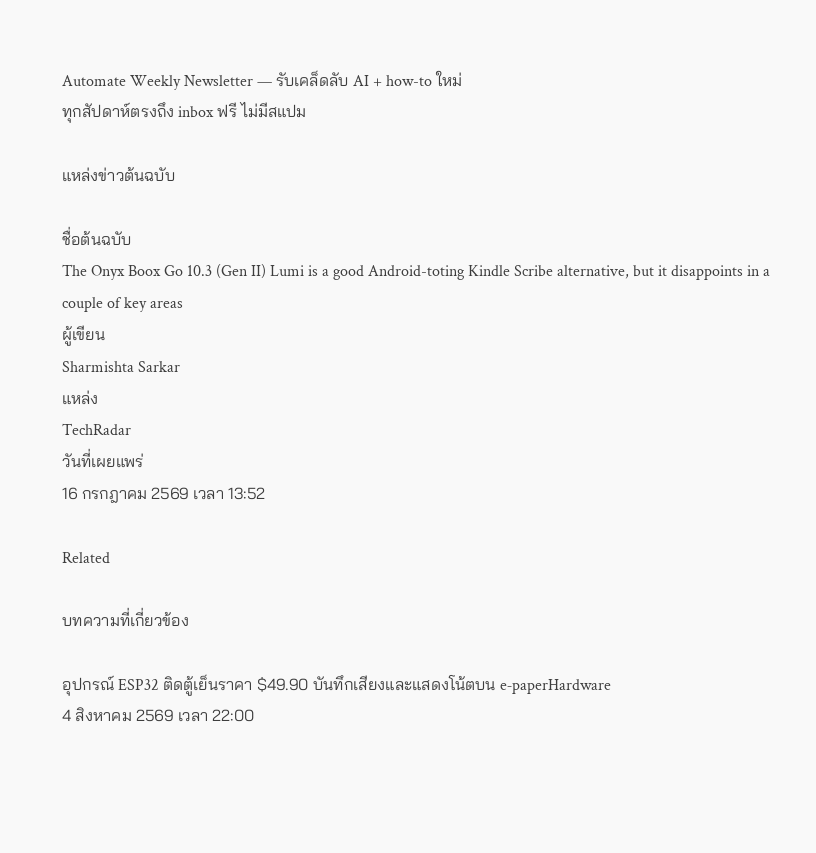Automate Weekly Newsletter — รับเคล็ดลับ AI + how-to ใหม่
ทุกสัปดาห์ตรงถึง inbox ฟรี ไม่มีสแปม

แหล่งข่าวต้นฉบับ

ชื่อต้นฉบับ
The Onyx Boox Go 10.3 (Gen II) Lumi is a good Android-toting Kindle Scribe alternative, but it disappoints in a couple of key areas
ผู้เขียน
Sharmishta Sarkar
แหล่ง
TechRadar
วันที่เผยแพร่
16 กรกฎาคม 2569 เวลา 13:52

Related

บทความที่เกี่ยวข้อง

อุปกรณ์ ESP32 ติดตู้เย็นราคา $49.90 บันทึกเสียงและแสดงโน้ตบน e‑paperHardware
4 สิงหาคม 2569 เวลา 22:00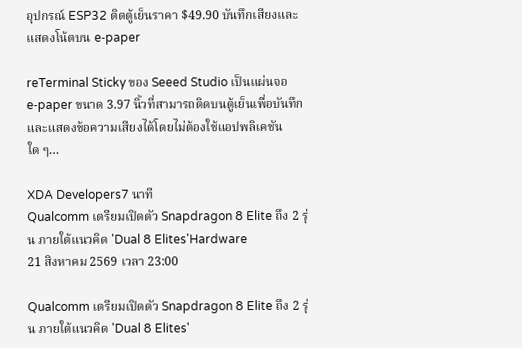อุปกรณ์ ESP32 ติดตู้เย็นราคา $49.90 บันทึกเสียงและแสดงโน้ตบน e‑paper

reTerminal Sticky ของ Seeed Studio เป็นแผ่นจอ e‑paper ขนาด 3.97 นิ้วที่สามารถติดบนตู้เย็นเพื่อบันทึกและแสดงข้อความเสียงได้โดยไม่ต้องใช้แอปพลิเคชันใด ๆ…

XDA Developers7 นาที
Qualcomm เตรียมเปิดตัว Snapdragon 8 Elite ถึง 2 รุ่น ภายใต้แนวคิด 'Dual 8 Elites'Hardware
21 สิงหาคม 2569 เวลา 23:00

Qualcomm เตรียมเปิดตัว Snapdragon 8 Elite ถึง 2 รุ่น ภายใต้แนวคิด 'Dual 8 Elites'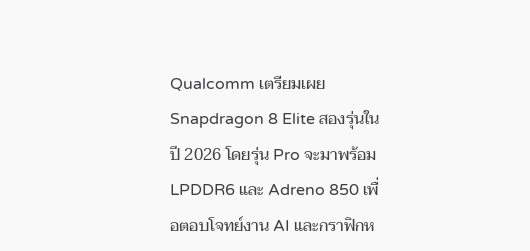Qualcomm เตรียมเผย Snapdragon 8 Elite สองรุ่นในปี 2026 โดยรุ่น Pro จะมาพร้อม LPDDR6 และ Adreno 850 เพื่อตอบโจทย์งาน AI และกราฟิกห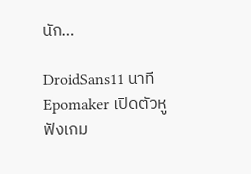นัก…

DroidSans11 นาที
Epomaker เปิดตัวหูฟังเกม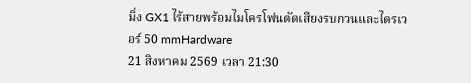มิ่ง GX1 ไร้สายพร้อมไมโครโฟนตัดเสียงรบกวนและไดรเวอร์ 50 mmHardware
21 สิงหาคม 2569 เวลา 21:30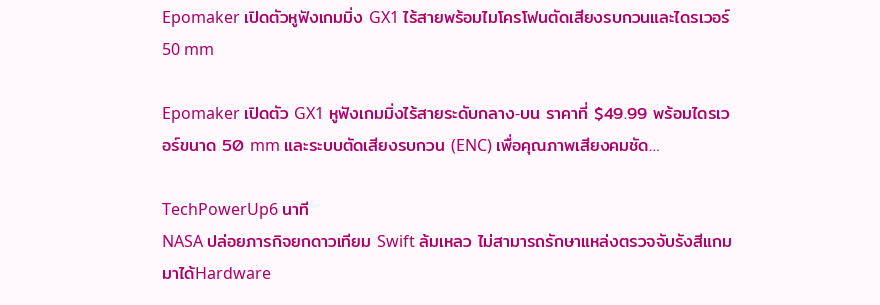Epomaker เปิดตัวหูฟังเกมมิ่ง GX1 ไร้สายพร้อมไมโครโฟนตัดเสียงรบกวนและไดรเวอร์ 50 mm

Epomaker เปิดตัว GX1 หูฟังเกมมิ่งไร้สายระดับกลาง‑บน ราคาที่ $49.99 พร้อมไดรเวอร์ขนาด 50 mm และระบบตัดเสียงรบกวน (ENC) เพื่อคุณภาพเสียงคมชัด…

TechPowerUp6 นาที
NASA ปล่อยภารกิจยกดาวเทียม Swift ล้มเหลว ไม่สามารถรักษาแหล่งตรวจจับรังสีแกมมาได้Hardware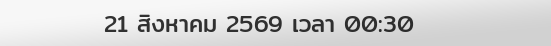21 สิงหาคม 2569 เวลา 00:30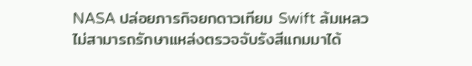NASA ปล่อยภารกิจยกดาวเทียม Swift ล้มเหลว ไม่สามารถรักษาแหล่งตรวจจับรังสีแกมมาได้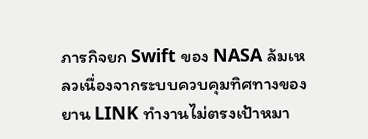ภารกิจยก Swift ของ NASA ล้มเหลวเนื่องจากระบบควบคุมทิศทางของยาน LINK ทำงานไม่ตรงเป้าหมา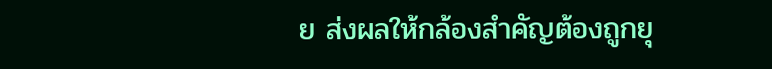ย ส่งผลให้กล้องสำคัญต้องถูกยุ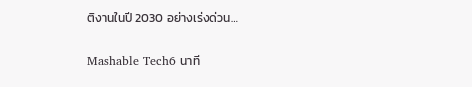ติงานในปี 2030 อย่างเร่งด่วน…

Mashable Tech6 นาที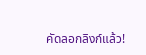คัดลอกลิงก์แล้ว!